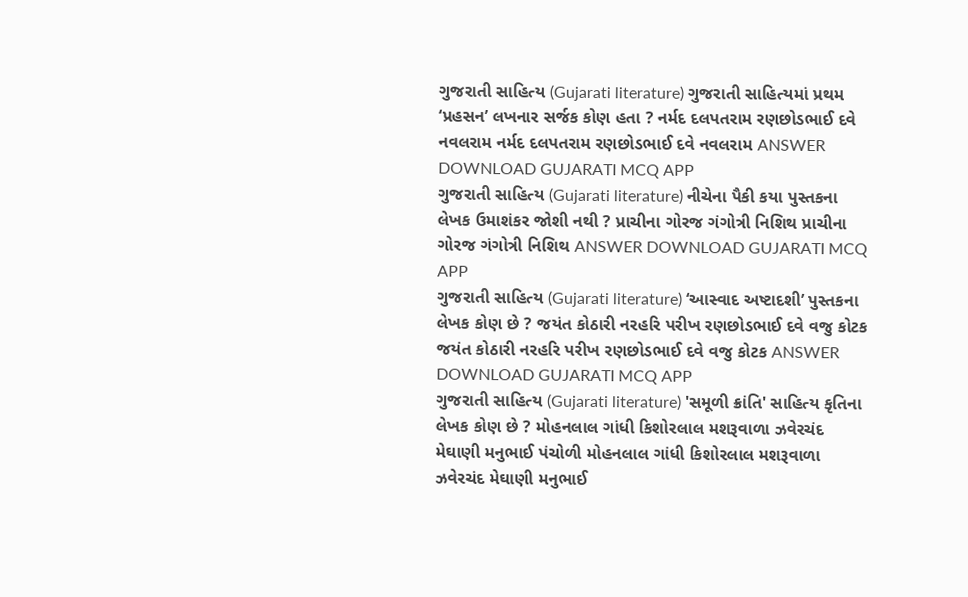ગુજરાતી સાહિત્ય (Gujarati literature) ગુજરાતી સાહિત્યમાં પ્રથમ ‘પ્રહસન’ લખનાર સર્જક કોણ હતા ? નર્મદ દલપતરામ રણછોડભાઈ દવે નવલરામ નર્મદ દલપતરામ રણછોડભાઈ દવે નવલરામ ANSWER DOWNLOAD GUJARATI MCQ APP
ગુજરાતી સાહિત્ય (Gujarati literature) નીચેના પૈકી કયા પુસ્તકના લેખક ઉમાશંકર જોશી નથી ? પ્રાચીના ગોરજ ગંગોત્રી નિશિથ પ્રાચીના ગોરજ ગંગોત્રી નિશિથ ANSWER DOWNLOAD GUJARATI MCQ APP
ગુજરાતી સાહિત્ય (Gujarati literature) ‘આસ્વાદ અષ્ટાદશી’ પુસ્તકના લેખક કોણ છે ? જયંત કોઠારી નરહરિ પરીખ રણછોડભાઈ દવે વજુ કોટક જયંત કોઠારી નરહરિ પરીખ રણછોડભાઈ દવે વજુ કોટક ANSWER DOWNLOAD GUJARATI MCQ APP
ગુજરાતી સાહિત્ય (Gujarati literature) 'સમૂળી ક્રાંતિ' સાહિત્ય કૃતિના લેખક કોણ છે ? મોહનલાલ ગાંધી કિશોરલાલ મશરૂવાળા ઝવેરચંદ મેઘાણી મનુભાઈ પંચોળી મોહનલાલ ગાંધી કિશોરલાલ મશરૂવાળા ઝવેરચંદ મેઘાણી મનુભાઈ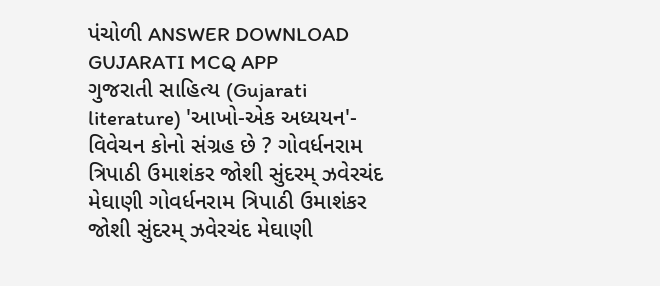પંચોળી ANSWER DOWNLOAD GUJARATI MCQ APP
ગુજરાતી સાહિત્ય (Gujarati literature) 'આખો-એક અધ્યયન'- વિવેચન કોનો સંગ્રહ છે ? ગોવર્ધનરામ ત્રિપાઠી ઉમાશંકર જોશી સુંદરમ્ ઝવેરચંદ મેઘાણી ગોવર્ધનરામ ત્રિપાઠી ઉમાશંકર જોશી સુંદરમ્ ઝવેરચંદ મેઘાણી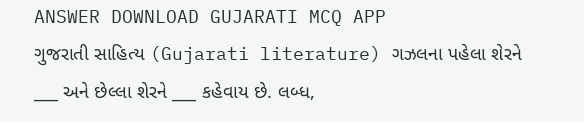ANSWER DOWNLOAD GUJARATI MCQ APP
ગુજરાતી સાહિત્ય (Gujarati literature) ગઝલના પહેલા શેરને ___ અને છેલ્લા શેરને ___ કહેવાય છે. લબ્ધ,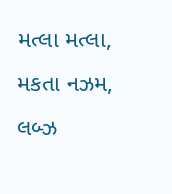મત્લા મત્લા, મકતા નઝમ, લબ્ઝ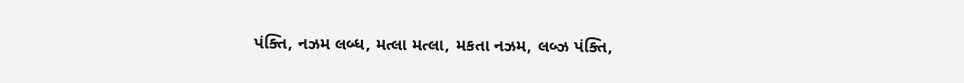પંક્તિ, નઝમ લબ્ધ, મત્લા મત્લા, મકતા નઝમ, લબ્ઝ પંક્તિ,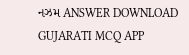નઝમ ANSWER DOWNLOAD GUJARATI MCQ APP